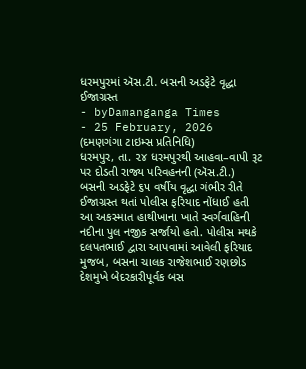ધરમપુરમાં ઍસ.ટી. બસની અડફેટે વૃદ્ધા ઈજાગ્રસ્ત
- byDamanganga Times
- 25 February, 2026
(દમણગંગા ટાઇમ્સ પ્રતિનિધિ)
ધરમપુર, તા. ૨૪ ધરમપુરથી આહવા–વાપી રૂટ પર દોડતી રાજ્ય પરિવહનની (ઍસ.ટી.) બસની અડફેટે ૬૫ વર્ષીય વૃદ્ધા ગંભીર રીતે ઈજાગ્રસ્ત થતાં પોલીસ ફરિયાદ નોંધાઈ હતી આ અકસ્માત હાથીખાના ખાતે સ્વર્ગવાહિની નદીના પુલ નજીક સર્જાયો હતો. પોલીસ મથકે દલપતભાઈ દ્વારા આપવામાં આવેલી ફરિયાદ મુજબ, બસના ચાલક રાજેશભાઈ રણછોડ દેશમુખે બેદરકારીપૂર્વક બસ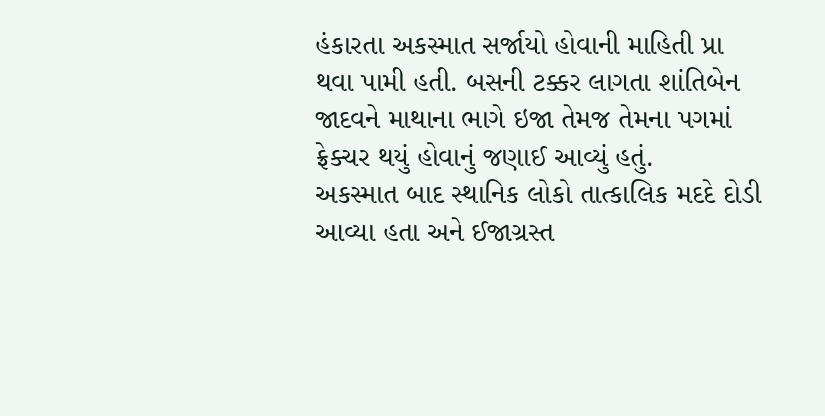હંકારતા અકસ્માત સર્જાયો હોવાની માહિતી પ્રા થવા પામી હતી. બસની ટક્કર લાગતા શાંતિબેન જાદવને માથાના ભાગે ઇજા તેમજ તેમના પગમાં ફ્રેક્ચર થયું હોવાનું જણાઈ આવ્યું હતું.
અકસ્માત બાદ સ્થાનિક લોકો તાત્કાલિક મદદે દોડી આવ્યા હતા અને ઈજાગ્રસ્ત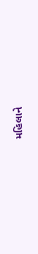મહિલાને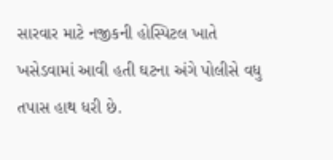સારવાર માટે નજીકની હોસ્પિટલ ખાતે ખસેડવામાં આવી હતી ઘટના અંગે પોલીસે વધુ તપાસ હાથ ધરી છે.